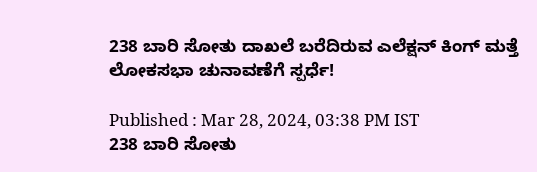238 ಬಾರಿ ಸೋತು ದಾಖಲೆ ಬರೆದಿರುವ ಎಲೆಕ್ಷನ್ ಕಿಂಗ್ ಮತ್ತೆ ಲೋಕಸಭಾ ಚುನಾವಣೆಗೆ ಸ್ಪರ್ಧೆ!

Published : Mar 28, 2024, 03:38 PM IST
238 ಬಾರಿ ಸೋತು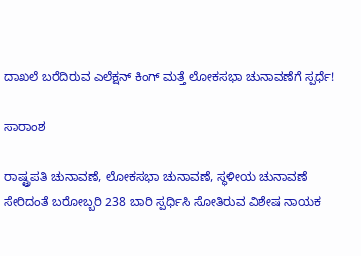ದಾಖಲೆ ಬರೆದಿರುವ ಎಲೆಕ್ಷನ್ ಕಿಂಗ್ ಮತ್ತೆ ಲೋಕಸಭಾ ಚುನಾವಣೆಗೆ ಸ್ಪರ್ಧೆ!

ಸಾರಾಂಶ

ರಾಷ್ಟ್ರಪತಿ ಚುನಾವಣೆ, ಲೋಕಸಭಾ ಚುನಾವಣೆ, ಸ್ಥಳೀಯ ಚುನಾವಣೆ ಸೇರಿದಂತೆ ಬರೋಬ್ಬರಿ 238 ಬಾರಿ ಸ್ಪರ್ಧಿಸಿ ಸೋತಿರುವ ವಿಶೇಷ ನಾಯಕ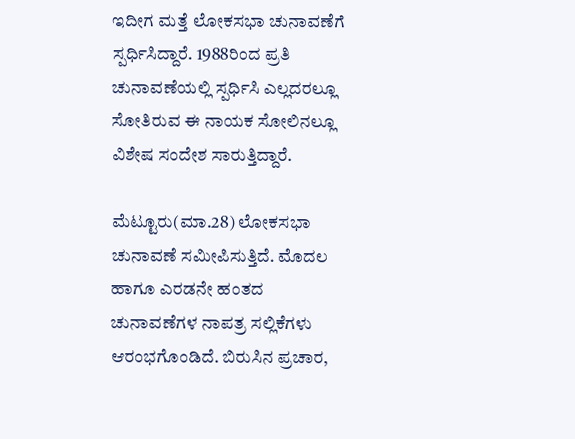ಇದೀಗ ಮತ್ತೆ ಲೋಕಸಭಾ ಚುನಾವಣೆಗೆ ಸ್ಪರ್ಧಿಸಿದ್ದಾರೆ. 1988ರಿಂದ ಪ್ರತಿ ಚುನಾವಣೆಯಲ್ಲಿ ಸ್ಪರ್ಧಿಸಿ ಎಲ್ಲದರಲ್ಲೂ ಸೋತಿರುವ ಈ ನಾಯಕ ಸೋಲಿನಲ್ಲೂ ವಿಶೇಷ ಸಂದೇಶ ಸಾರುತ್ತಿದ್ದಾರೆ.

ಮೆಟ್ಟೂರು(ಮಾ.28) ಲೋಕಸಭಾ ಚುನಾವಣೆ ಸಮೀಪಿಸುತ್ತಿದೆ. ಮೊದಲ ಹಾಗೂ ಎರಡನೇ ಹಂತದ ಚುನಾವಣೆಗಳ ನಾಪತ್ರ ಸಲ್ಲಿಕೆಗಳು ಆರಂಭಗೊಂಡಿದೆ. ಬಿರುಸಿನ ಪ್ರಚಾರ,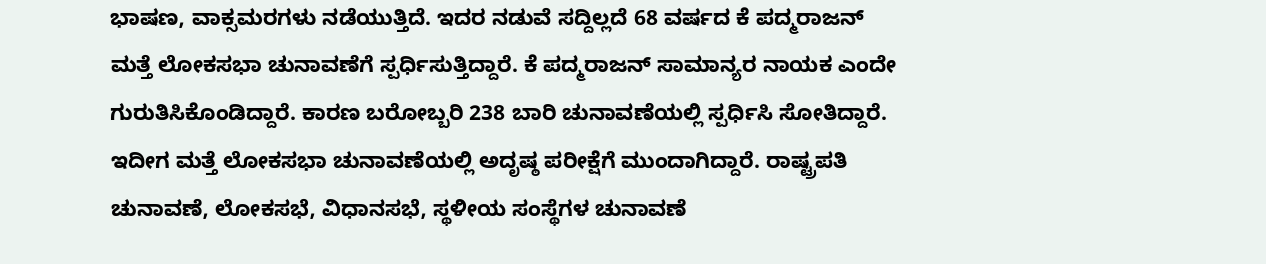ಭಾಷಣ, ವಾಕ್ಸಮರಗಳು ನಡೆಯುತ್ತಿದೆ. ಇದರ ನಡುವೆ ಸದ್ದಿಲ್ಲದೆ 68 ವರ್ಷದ ಕೆ ಪದ್ಮರಾಜನ್ ಮತ್ತೆ ಲೋಕಸಭಾ ಚುನಾವಣೆಗೆ ಸ್ಪರ್ಧಿಸುತ್ತಿದ್ದಾರೆ. ಕೆ ಪದ್ಮರಾಜನ್ ಸಾಮಾನ್ಯರ ನಾಯಕ ಎಂದೇ ಗುರುತಿಸಿಕೊಂಡಿದ್ದಾರೆ. ಕಾರಣ ಬರೋಬ್ಬರಿ 238 ಬಾರಿ ಚುನಾವಣೆಯಲ್ಲಿ ಸ್ಪರ್ಧಿಸಿ ಸೋತಿದ್ದಾರೆ. ಇದೀಗ ಮತ್ತೆ ಲೋಕಸಭಾ ಚುನಾವಣೆಯಲ್ಲಿ ಅದೃಷ್ಠ ಪರೀಕ್ಷೆಗೆ ಮುಂದಾಗಿದ್ದಾರೆ. ರಾಷ್ಟ್ರಪತಿ ಚುನಾವಣೆ, ಲೋಕಸಭೆ, ವಿಧಾನಸಭೆ, ಸ್ಥಳೀಯ ಸಂಸ್ಥೆಗಳ ಚುನಾವಣೆ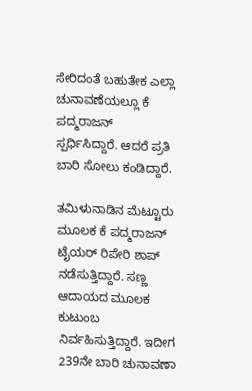ಸೇರಿದಂತೆ ಬಹುತೇಕ ಎಲ್ಲಾ ಚುನಾವಣೆಯಲ್ಲೂ ಕೆ ಪದ್ಮರಾಜನ್ ಸ್ಪರ್ಧಿಸಿದ್ದಾರೆ. ಆದರೆ ಪ್ರತಿ ಬಾರಿ ಸೋಲು ಕಂಡಿದ್ದಾರೆ.

ತಮಿಳುನಾಡಿನ ಮೆಟ್ಟೂರು ಮೂಲಕ ಕೆ ಪದ್ಮರಾಜನ್ ಟೈಯರ್ ರಿಪೇರಿ ಶಾಪ್ ನಡೆಸುತ್ತಿದ್ದಾರೆ. ಸಣ್ಣ ಆದಾಯದ ಮೂಲಕ ಕುಟುಂಬ ನಿರ್ವಹಿಸುತ್ತಿದ್ದಾರೆ. ಇದೀಗ 239ನೇ ಬಾರಿ ಚುನಾವಣಾ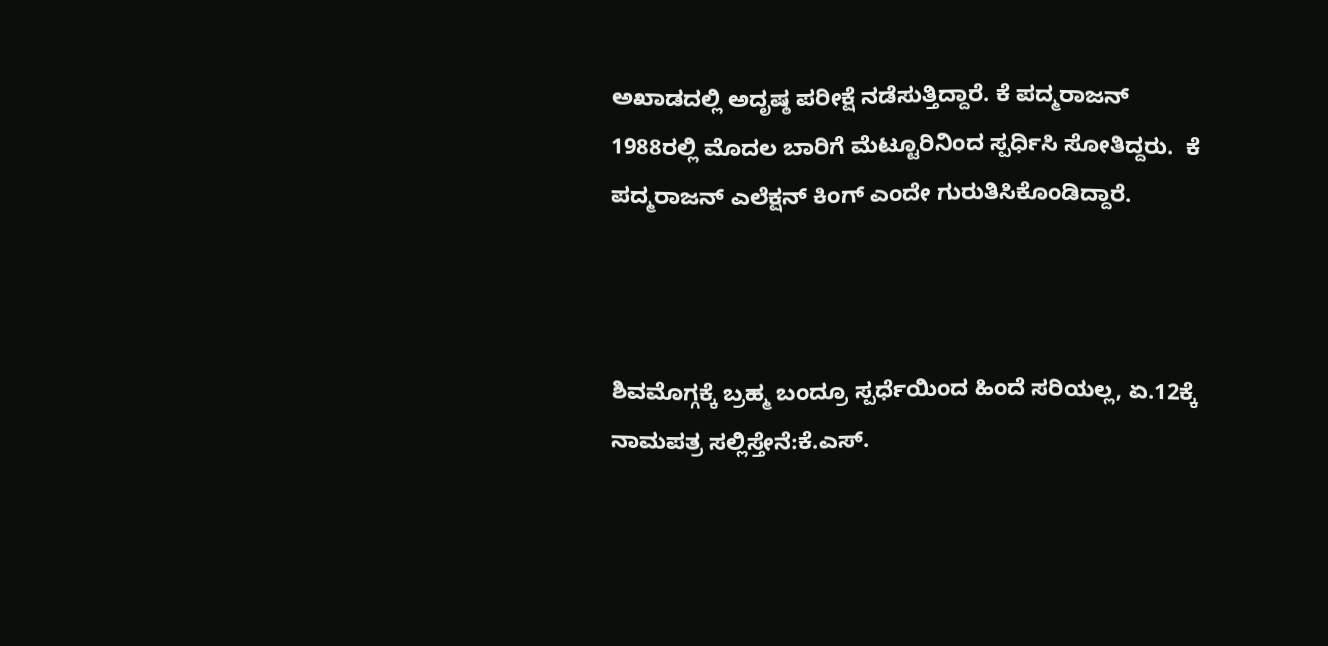ಅಖಾಡದಲ್ಲಿ ಅದೃಷ್ಠ ಪರೀಕ್ಷೆ ನಡೆಸುತ್ತಿದ್ದಾರೆ. ಕೆ ಪದ್ಮರಾಜನ್ 1988ರಲ್ಲಿ ಮೊದಲ ಬಾರಿಗೆ ಮೆಟ್ಟೂರಿನಿಂದ ಸ್ಪರ್ಧಿಸಿ ಸೋತಿದ್ದರು.  ಕೆ ಪದ್ಮರಾಜನ್ ಎಲೆಕ್ಷನ್ ಕಿಂಗ್ ಎಂದೇ ಗುರುತಿಸಿಕೊಂಡಿದ್ದಾರೆ.



ಶಿವಮೊಗ್ಗಕ್ಕೆ ಬ್ರಹ್ಮ ಬಂದ್ರೂ ಸ್ಪರ್ಧೆಯಿಂದ ಹಿಂದೆ ಸರಿಯಲ್ಲ, ಏ.12ಕ್ಕೆ ನಾಮಪತ್ರ ಸಲ್ಲಿಸ್ತೇನೆ:ಕೆ.ಎಸ್.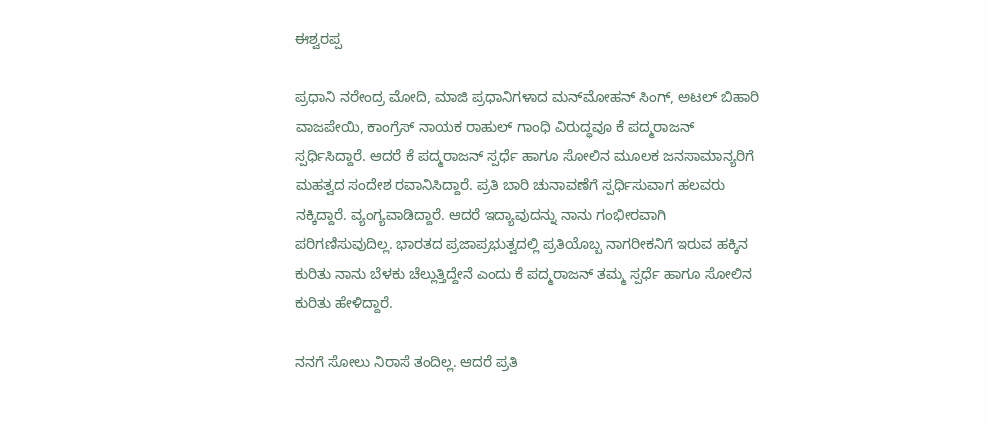ಈಶ್ವರಪ್ಪ

ಪ್ರಧಾನಿ ನರೇಂದ್ರ ಮೋದಿ, ಮಾಜಿ ಪ್ರಧಾನಿಗಳಾದ ಮನ್‌ಮೋಹನ್ ಸಿಂಗ್, ಅಟಲ್ ಬಿಹಾರಿ ವಾಜಪೇಯಿ, ಕಾಂಗ್ರೆಸ್ ನಾಯಕ ರಾಹುಲ್ ಗಾಂಧಿ ವಿರುದ್ಧವೂ ಕೆ ಪದ್ಮರಾಜನ್ ಸ್ಪರ್ಧಿಸಿದ್ದಾರೆ. ಆದರೆ ಕೆ ಪದ್ಮರಾಜನ್ ಸ್ಪರ್ಧೆ ಹಾಗೂ ಸೋಲಿನ ಮೂಲಕ ಜನಸಾಮಾನ್ಯರಿಗೆ ಮಹತ್ವದ ಸಂದೇಶ ರವಾನಿಸಿದ್ದಾರೆ. ಪ್ರತಿ ಬಾರಿ ಚುನಾವಣೆಗೆ ಸ್ಪರ್ಧಿಸುವಾಗ ಹಲವರು ನಕ್ಕಿದ್ದಾರೆ. ವ್ಯಂಗ್ಯವಾಡಿದ್ದಾರೆ. ಆದರೆ ಇದ್ಯಾವುದನ್ನು ನಾನು ಗಂಭೀರವಾಗಿ ಪರಿಗಣಿಸುವುದಿಲ್ಲ. ಭಾರತದ ಪ್ರಜಾಪ್ರಭುತ್ವದಲ್ಲಿ ಪ್ರತಿಯೊಬ್ಬ ನಾಗರೀಕನಿಗೆ ಇರುವ ಹಕ್ಕಿನ ಕುರಿತು ನಾನು ಬೆಳಕು ಚೆಲ್ಲುತ್ತಿದ್ದೇನೆ ಎಂದು ಕೆ ಪದ್ಮರಾಜನ್ ತಮ್ಮ ಸ್ಪರ್ಧೆ ಹಾಗೂ ಸೋಲಿನ ಕುರಿತು ಹೇಳಿದ್ದಾರೆ.

ನನಗೆ ಸೋಲು ನಿರಾಸೆ ತಂದಿಲ್ಲ. ಆದರೆ ಪ್ರತಿ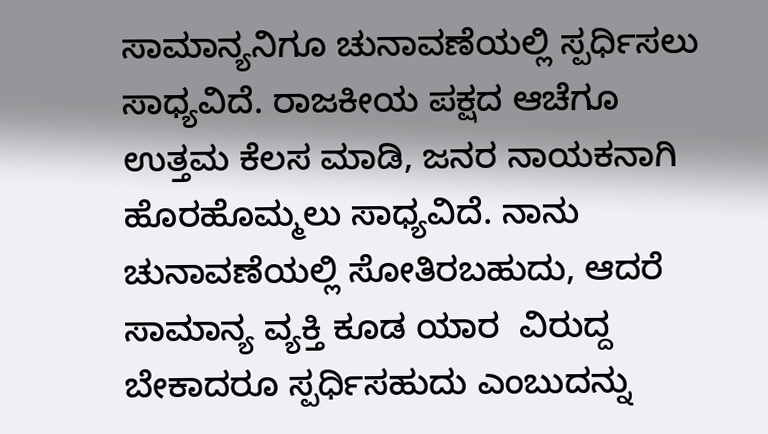ಸಾಮಾನ್ಯನಿಗೂ ಚುನಾವಣೆಯಲ್ಲಿ ಸ್ಪರ್ಧಿಸಲು ಸಾಧ್ಯವಿದೆ. ರಾಜಕೀಯ ಪಕ್ಷದ ಆಚೆಗೂ ಉತ್ತಮ ಕೆಲಸ ಮಾಡಿ, ಜನರ ನಾಯಕನಾಗಿ ಹೊರಹೊಮ್ಮಲು ಸಾಧ್ಯವಿದೆ. ನಾನು ಚುನಾವಣೆಯಲ್ಲಿ ಸೋತಿರಬಹುದು, ಆದರೆ ಸಾಮಾನ್ಯ ವ್ಯಕ್ತಿ ಕೂಡ ಯಾರ  ವಿರುದ್ದ ಬೇಕಾದರೂ ಸ್ಪರ್ಧಿಸಹುದು ಎಂಬುದನ್ನು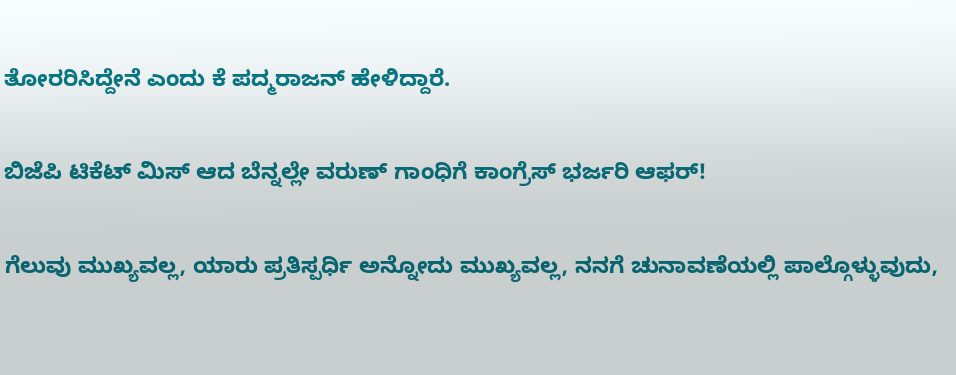ತೋರರಿಸಿದ್ದೇನೆ ಎಂದು ಕೆ ಪದ್ಮರಾಜನ್ ಹೇಳಿದ್ದಾರೆ.

ಬಿಜೆಪಿ ಟಿಕೆಟ್ ಮಿಸ್ ಆದ ಬೆನ್ನಲ್ಲೇ ವರುಣ್ ಗಾಂಧಿಗೆ ಕಾಂಗ್ರೆಸ್‌ ಭರ್ಜರಿ ಆಫರ್!

ಗೆಲುವು ಮುಖ್ಯವಲ್ಲ, ಯಾರು ಪ್ರತಿಸ್ಪರ್ಧಿ ಅನ್ನೋದು ಮುಖ್ಯವಲ್ಲ, ನನಗೆ ಚುನಾವಣೆಯಲ್ಲಿ ಪಾಲ್ಗೊಳ್ಳುವುದು,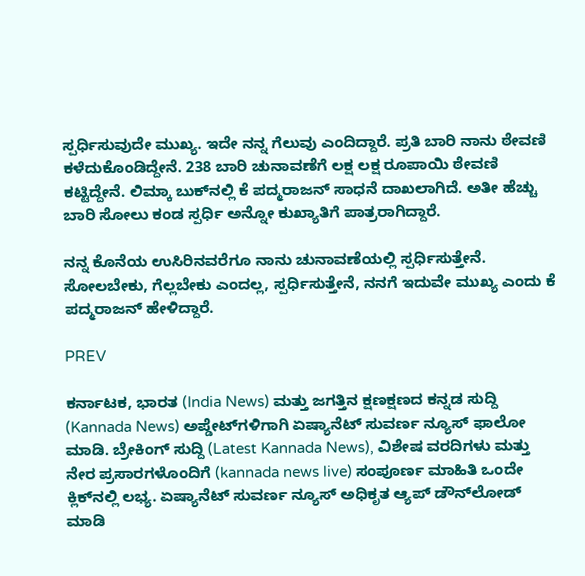ಸ್ಪರ್ಧಿಸುವುದೇ ಮುಖ್ಯ. ಇದೇ ನನ್ನ ಗೆಲುವು ಎಂದಿದ್ದಾರೆ. ಪ್ರತಿ ಬಾರಿ ನಾನು ಠೇವಣಿ ಕಳೆದುಕೊಂಡಿದ್ದೇನೆ. 238 ಬಾರಿ ಚುನಾವಣೆಗೆ ಲಕ್ಷ ಲಕ್ಷ ರೂಪಾಯಿ ಠೇವಣಿ ಕಟ್ಟಿದ್ದೇನೆ. ಲಿಮ್ಕಾ ಬುಕ್‌ನಲ್ಲಿ ಕೆ ಪದ್ಮರಾಜನ್ ಸಾಧನೆ ದಾಖಲಾಗಿದೆ. ಅತೀ ಹೆಚ್ಚು ಬಾರಿ ಸೋಲು ಕಂಡ ಸ್ಪರ್ಧಿ ಅನ್ನೋ ಕುಖ್ಯಾತಿಗೆ ಪಾತ್ರರಾಗಿದ್ದಾರೆ.

ನನ್ನ ಕೊನೆಯ ಉಸಿರಿನವರೆಗೂ ನಾನು ಚುನಾವಣೆಯಲ್ಲಿ ಸ್ಪರ್ಧಿಸುತ್ತೇನೆ. ಸೋಲಬೇಕು, ಗೆಲ್ಲಬೇಕು ಎಂದಲ್ಲ, ಸ್ಪರ್ಧಿಸುತ್ತೇನೆ, ನನಗೆ ಇದುವೇ ಮುಖ್ಯ ಎಂದು ಕೆ ಪದ್ಮರಾಜನ್ ಹೇಳಿದ್ದಾರೆ.

PREV

ಕರ್ನಾಟಕ, ಭಾರತ (India News) ಮತ್ತು ಜಗತ್ತಿನ ಕ್ಷಣಕ್ಷಣದ ಕನ್ನಡ ಸುದ್ದಿ (Kannada News) ಅಪ್ಡೇಟ್‌ಗಳಿಗಾಗಿ ಏಷ್ಯಾನೆಟ್ ಸುವರ್ಣ ನ್ಯೂಸ್‌ ಫಾಲೋ ಮಾಡಿ. ಬ್ರೇಕಿಂಗ್ ಸುದ್ದಿ (Latest Kannada News), ವಿಶೇಷ ವರದಿಗಳು ಮತ್ತು ನೇರ ಪ್ರಸಾರಗಳೊಂದಿಗೆ (kannada news live) ಸಂಪೂರ್ಣ ಮಾಹಿತಿ ಒಂದೇ ಕ್ಲಿಕ್‌ನಲ್ಲಿ ಲಭ್ಯ. ಏಷ್ಯಾನೆಟ್ ಸುವರ್ಣ ನ್ಯೂಸ್ ಅಧಿಕೃತ ಆ್ಯಪ್ ಡೌನ್‌ಲೋಡ್ ಮಾಡಿ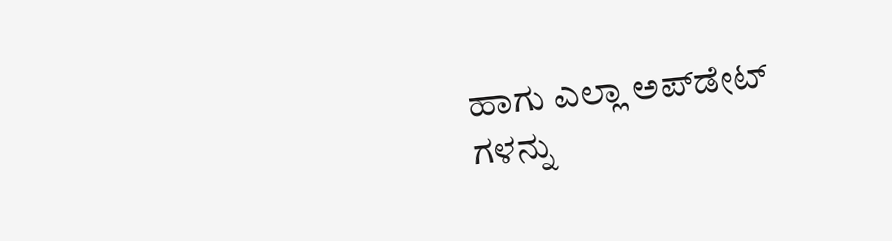ಹಾಗು ಎಲ್ಲಾ ಅಪ್‌ಡೇಟ್ ಗಳನ್ನು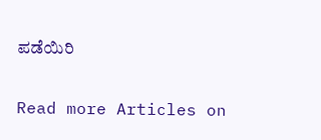ಪಡೆಯಿರಿ

Read more Articles on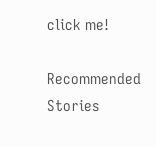click me!

Recommended Stories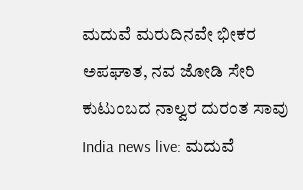ಮದುವೆ ಮರುದಿನವೇ ಭೀಕರ ಅಪಘಾತ, ನವ ಜೋಡಿ ಸೇರಿ ಕುಟುಂಬದ ನಾಲ್ವರ ದುರಂತ ಸಾವು
India news live: ಮದುವೆ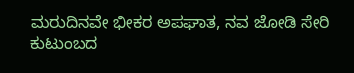ಮರುದಿನವೇ ಭೀಕರ ಅಪಘಾತ, ನವ ಜೋಡಿ ಸೇರಿ ಕುಟುಂಬದ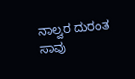ನಾಲ್ವರ ದುರಂತ ಸಾವು